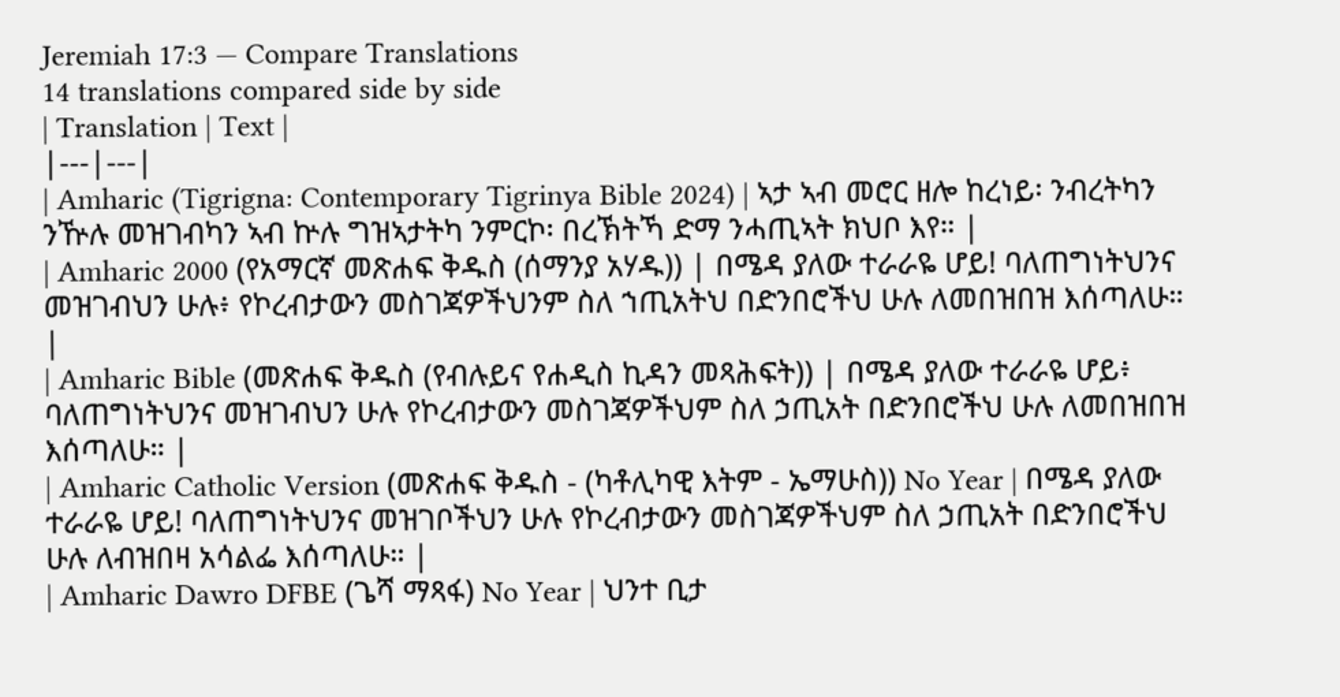Jeremiah 17:3 — Compare Translations
14 translations compared side by side
| Translation | Text |
|---|---|
| Amharic (Tigrigna: Contemporary Tigrinya Bible 2024) | ኣታ ኣብ መሮር ዘሎ ከረነይ፡ ንብረትካን ንዅሉ መዝገብካን ኣብ ኵሉ ግዝኣታትካ ንምርኮ፡ በረኽትኻ ድማ ንሓጢኣት ክህቦ እየ። |
| Amharic 2000 (የአማርኛ መጽሐፍ ቅዱስ (ሰማንያ አሃዱ)) | በሜዳ ያለው ተራራዬ ሆይ! ባለጠግነትህንና መዝገብህን ሁሉ፥ የኮረብታውን መስገጃዎችህንም ስለ ኀጢአትህ በድንበሮችህ ሁሉ ለመበዝበዝ እሰጣለሁ። |
| Amharic Bible (መጽሐፍ ቅዱስ (የብሉይና የሐዲስ ኪዳን መጻሕፍት)) | በሜዳ ያለው ተራራዬ ሆይ፥ ባለጠግነትህንና መዝገብህን ሁሉ የኮረብታውን መስገጃዎችህም ስለ ኃጢአት በድንበሮችህ ሁሉ ለመበዝበዝ እሰጣለሁ። |
| Amharic Catholic Version (መጽሐፍ ቅዱስ - (ካቶሊካዊ እትም - ኤማሁስ)) No Year | በሜዳ ያለው ተራራዬ ሆይ! ባለጠግነትህንና መዝገቦችህን ሁሉ የኮረብታውን መስገጃዎችህም ስለ ኃጢአት በድንበሮችህ ሁሉ ለብዝበዛ አሳልፌ እሰጣለሁ። |
| Amharic Dawro DFBE (ጌሻ ማጻፋ) No Year | ህንተ ቢታ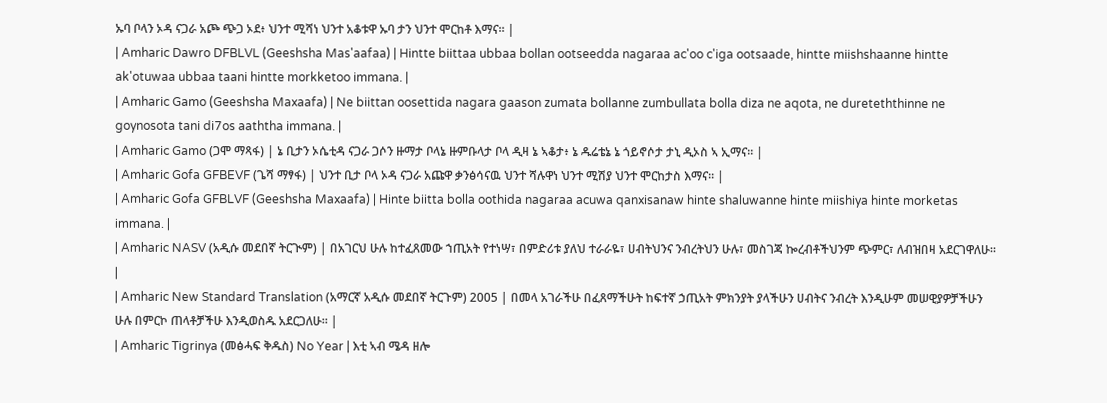ኡባ ቦላን ኦዳ ናጋራ አጮ ጭጋ ኦደ፥ ህንተ ሚሻነ ህንተ አቆቱዋ ኡባ ታን ህንተ ሞርከቶ እማና። |
| Amharic Dawro DFBLVL (Geeshsha Mas'aafaa) | Hintte biittaa ubbaa bollan ootseedda nagaraa ac'oo c'iga ootsaade, hintte miishshaanne hintte ak'otuwaa ubbaa taani hintte morkketoo immana. |
| Amharic Gamo (Geeshsha Maxaafa) | Ne biittan oosettida nagara gaason zumata bollanne zumbullata bolla diza ne aqota, ne dureteththinne ne goynosota tani di7os aaththa immana. |
| Amharic Gamo (ጋሞ ማጻፋ) | ኔ ቢታን ኦሴቲዳ ናጋራ ጋሶን ዙማታ ቦላኔ ዙምቡላታ ቦላ ዲዛ ኔ ኣቆታ፥ ኔ ዱሬቴኔ ኔ ጎይኖሶታ ታኒ ዲኦስ ኣ ኢማና። |
| Amharic Gofa GFBEVF (ጌሻ ማፃፋ) | ህንተ ቢታ ቦላ ኦዳ ናጋራ አጩዋ ቃንፅሳናዉ ህንተ ሻሉዋነ ህንተ ሚሽያ ህንተ ሞርከታስ እማና። |
| Amharic Gofa GFBLVF (Geeshsha Maxaafa) | Hinte biitta bolla oothida nagaraa acuwa qanxisanaw hinte shaluwanne hinte miishiya hinte morketas immana. |
| Amharic NASV (አዲሱ መደበኛ ትርጒም) | በአገርህ ሁሉ ከተፈጸመው ኀጢአት የተነሣ፣ በምድሪቱ ያለህ ተራራዬ፣ ሀብትህንና ንብረትህን ሁሉ፣ መስገጃ ኰረብቶችህንም ጭምር፣ ለብዝበዛ አደርገዋለሁ። |
| Amharic New Standard Translation (አማርኛ አዲሱ መደበኛ ትርጉም) 2005 | በመላ አገራችሁ በፈጸማችሁት ከፍተኛ ኃጢአት ምክንያት ያላችሁን ሀብትና ንብረት እንዲሁም መሠዊያዎቻችሁን ሁሉ በምርኮ ጠላቶቻችሁ እንዲወስዱ አደርጋለሁ። |
| Amharic Tigrinya (መፅሓፍ ቅዱስ) No Year | እቲ ኣብ ሜዳ ዘሎ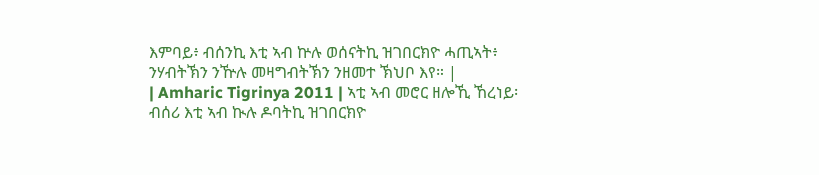እምባይ፥ ብሰንኪ እቲ ኣብ ኵሉ ወሰናትኪ ዝገበርክዮ ሓጢኣት፥ ንሃብትኽን ንዅሉ መዛግብትኽን ንዘመተ ኽህቦ እየ። |
| Amharic Tigrinya 2011 | ኣቲ ኣብ መሮር ዘሎኺ ኸረነይ፡ ብሰሪ እቲ ኣብ ኲሉ ዶባትኪ ዝገበርክዮ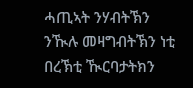ሓጢኣት ንሃብትኽን ንዂሉ መዛግብትኽን ነቲ በረኽቲ ዂርባታትክን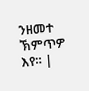ንዘመተ ኽምጥዎ እየ። |